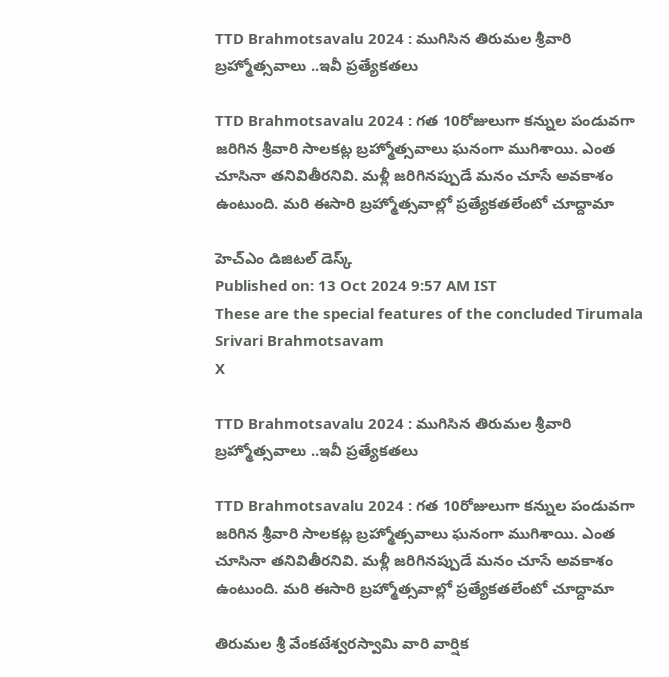TTD Brahmotsavalu 2024 : ముగిసిన తిరుమల శ్రీవారి బ్రహ్మోత్సవాలు ..ఇవీ ప్రత్యేకతలు

TTD Brahmotsavalu 2024 : గత 10రోజులుగా కన్నుల పండువగా జరిగిన శ్రీవారి సాలకట్ల బ్రహ్మోత్సవాలు ఘనంగా ముగిశాయి. ఎంత చూసినా తనివితీరనివి. మళ్లీ జరిగినప్పుడే మనం చూసే అవకాశం ఉంటుంది. మరి ఈసారి బ్రహ్మోత్సవాల్లో ప్రత్యేకతలేంటో చూద్దామా

హెచ్ఎం డిజిటల్ డెస్క్
Published on: 13 Oct 2024 9:57 AM IST
These are the special features of the concluded Tirumala Srivari Brahmotsavam
X

TTD Brahmotsavalu 2024 : ముగిసిన తిరుమల శ్రీవారి బ్రహ్మోత్సవాలు ..ఇవీ ప్రత్యేకతలు

TTD Brahmotsavalu 2024 : గత 10రోజులుగా కన్నుల పండువగా జరిగిన శ్రీవారి సాలకట్ల బ్రహ్మోత్సవాలు ఘనంగా ముగిశాయి. ఎంత చూసినా తనివితీరనివి. మళ్లీ జరిగినప్పుడే మనం చూసే అవకాశం ఉంటుంది. మరి ఈసారి బ్రహ్మోత్సవాల్లో ప్రత్యేకతలేంటో చూద్దామా

తిరుమల శ్రీ వేంకటేశ్వరస్వామి వారి వార్షిక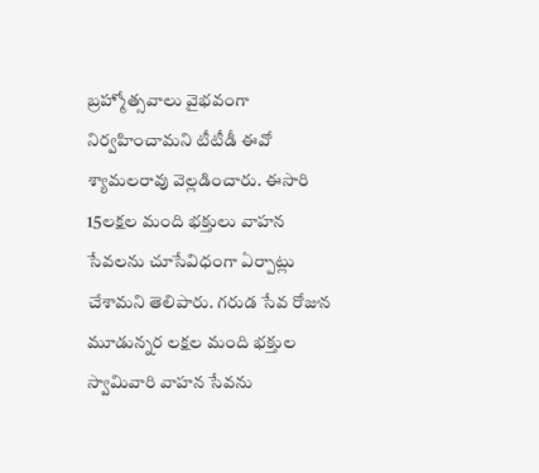బ్రహ్మోత్సవాలు వైభవంగా నిర్వహించామని టీటీడీ ఈవో శ్యామలరావు వెల్లడించారు. ఈసారి 15లక్షల మంది భక్తులు వాహన సేవలను చూసేవిధంగా ఏర్పాట్లు చేశామని తెలిపారు. గరుడ సేవ రోజున మూడున్నర లక్షల మంది భక్తుల స్వామివారి వాహన సేవను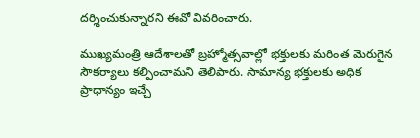దర్శించుకున్నారని ఈవో వివరించారు.

ముఖ్యమంత్రి ఆదేశాలతో బ్రహ్మోత్సవాల్లో భక్తులకు మరింత మెరుగైన సౌకర్యాలు కల్పించామని తెలిపారు. సామాన్య భక్తులకు అధిక ప్రాధాన్యం ఇచ్చే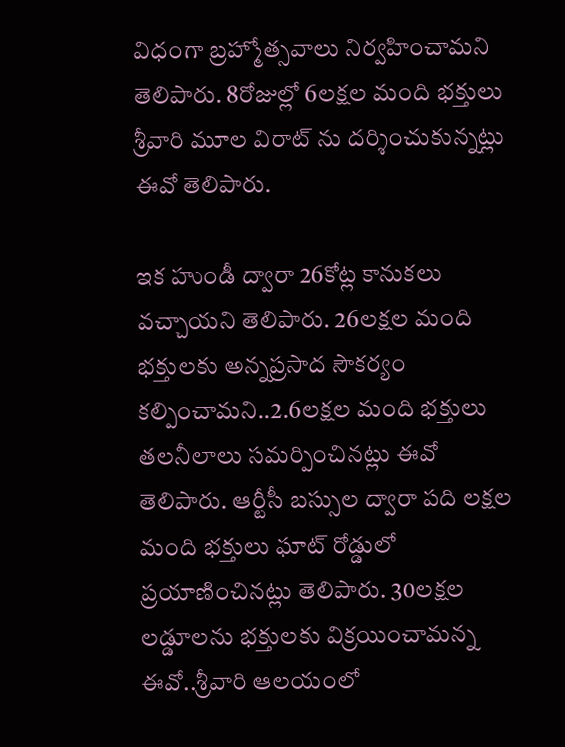విధంగా బ్రహ్మోత్సవాలు నిర్వహించామని తెలిపారు. 8రోజుల్లో 6లక్షల మంది భక్తులు శ్రీవారి మూల విరాట్ ను దర్శించుకున్నట్లు ఈవో తెలిపారు.

ఇక హుండీ ద్వారా 26కోట్ల కానుకలు వచ్చాయని తెలిపారు. 26లక్షల మంది భక్తులకు అన్నప్రసాద సౌకర్యం కల్పించామని..2.6లక్షల మంది భక్తులు తలనీలాలు సమర్పించినట్లు ఈవో తెలిపారు. ఆర్టీసీ బస్సుల ద్వారా పది లక్షల మంది భక్తులు ఘాట్ రోడ్డులో ప్రయాణించినట్లు తెలిపారు. 30లక్షల లడ్డూలను భక్తులకు విక్రయించామన్న ఈవో..శ్రీవారి ఆలయంలో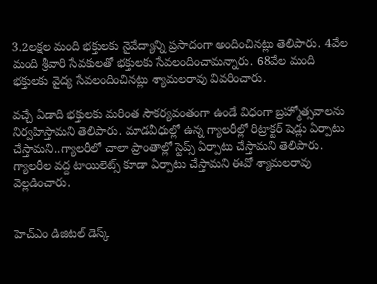3.2లక్షల మంది భక్తులకు నైవేద్యాన్ని ప్రసాదంగా అందించినట్లు తెలిపారు. 4వేల మంది శ్రీవారి సేవకులతో భక్తులకు సేవలందించామన్నారు. 68వేల మంది భక్తులకు వైద్య సేవలందించినట్లు శ్యామలరావు వివరించారు.

వచ్చే ఏడాది భక్తులకు మరింత సౌకర్యవంతంగా ఉండే విధంగా బ్రహ్మోత్సవాలను నిర్వహిస్తామని తెలిపారు. మాడవీధుల్లో ఉన్న గ్యాలరీల్లో రిట్రాక్టర్ షెడ్లు ఏర్పాటు చేస్తామని..గ్యాలరీలో చాలా ప్రాంతాల్లో స్టెప్స్ ఏర్పాటు చేస్తామని తెలిపారు. గ్యాలరీల వద్ద టాయిలెట్స్ కూడా ఏర్పాటు చేస్తామని ఈవో శ్యామలరావు వెల్లడించారు.


హెచ్ఎం డిజిటల్ డెస్క్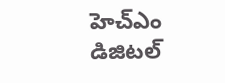హెచ్ఎం డిజిటల్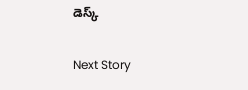డెస్క్

Next Story